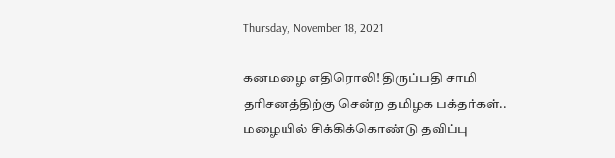Thursday, November 18, 2021

கனமழை எதிரொலி! திருப்பதி சாமி தரிசனத்திற்கு சென்ற தமிழக பக்தர்கள்.. மழையில் சிக்கிக்கொண்டு தவிப்பு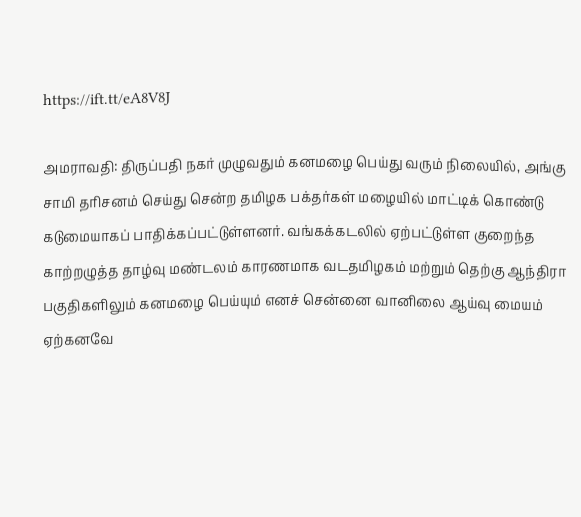https://ift.tt/eA8V8J

அமராவதி: திருப்பதி நகர் முழுவதும் கனமழை பெய்து வரும் நிலையில், அங்கு சாமி தரிசனம் செய்து சென்ற தமிழக பக்தர்கள் மழையில் மாட்டிக் கொண்டு கடுமையாகப் பாதிக்கப்பட்டுள்ளனர். வங்கக்கடலில் ஏற்பட்டுள்ள குறைந்த காற்றழுத்த தாழ்வு மண்டலம் காரணமாக வடதமிழகம் மற்றும் தெற்கு ஆந்திரா பகுதிகளிலும் கனமழை பெய்யும் எனச் சென்னை வானிலை ஆய்வு மையம் ஏற்கனவே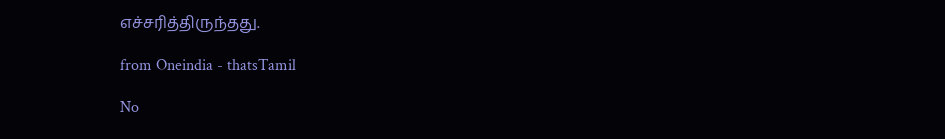எச்சரித்திருந்தது.

from Oneindia - thatsTamil

No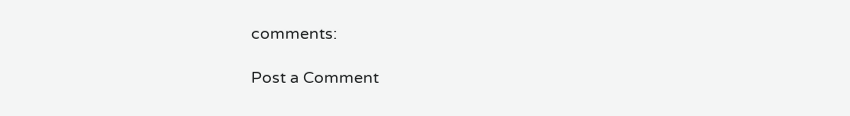comments:

Post a Comment